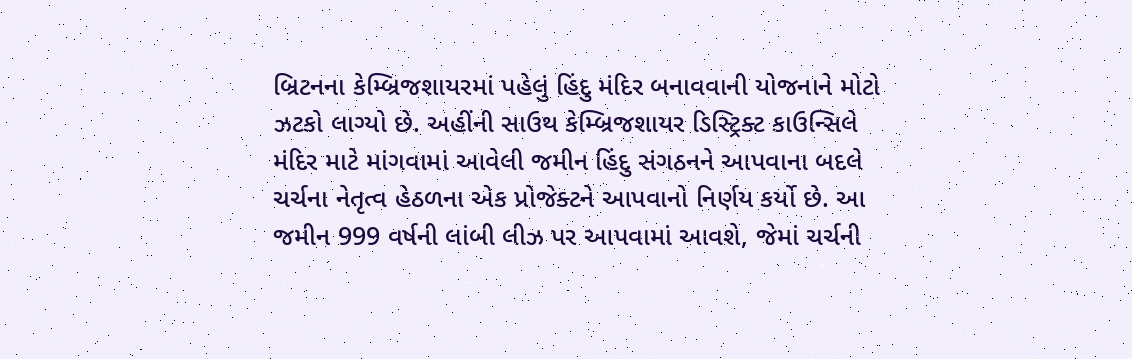બ્રિટનના કેમ્બ્રિજશાયરમાં પહેલું હિંદુ મંદિર બનાવવાની યોજનાને મોટો ઝટકો લાગ્યો છે. અહીંની સાઉથ કેમ્બ્રિજશાયર ડિસ્ટ્રિક્ટ કાઉન્સિલે મંદિર માટે માંગવામાં આવેલી જમીન હિંદુ સંગઠનને આપવાના બદલે ચર્ચના નેતૃત્વ હેઠળના એક પ્રોજેક્ટને આપવાનો નિર્ણય કર્યો છે. આ જમીન 999 વર્ષની લાંબી લીઝ પર આપવામાં આવશે, જેમાં ચર્ચની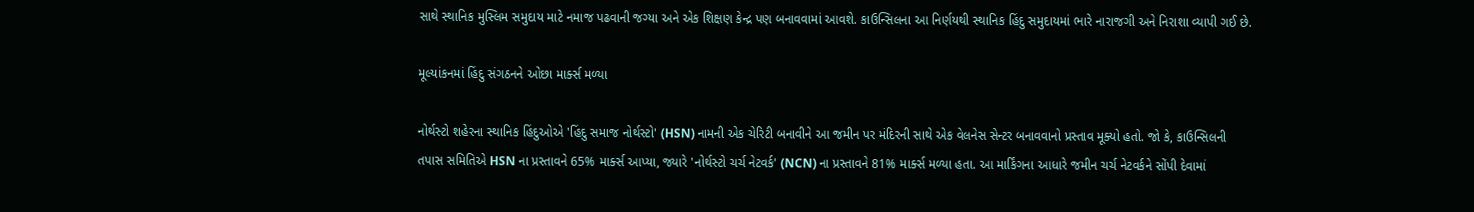સાથે સ્થાનિક મુસ્લિમ સમુદાય માટે નમાજ પઢવાની જગ્યા અને એક શિક્ષણ કેન્દ્ર પણ બનાવવામાં આવશે. કાઉન્સિલના આ નિર્ણયથી સ્થાનિક હિંદુ સમુદાયમાં ભારે નારાજગી અને નિરાશા વ્યાપી ગઈ છે.

મૂલ્યાંકનમાં હિંદુ સંગઠનને ઓછા માર્ક્સ મળ્યા

નોર્થસ્ટો શહેરના સ્થાનિક હિંદુઓએ 'હિંદુ સમાજ નોર્થસ્ટો' (HSN) નામની એક ચેરિટી બનાવીને આ જમીન પર મંદિરની સાથે એક વેલનેસ સેન્ટર બનાવવાનો પ્રસ્તાવ મૂક્યો હતો. જો કે, કાઉન્સિલની તપાસ સમિતિએ HSN ના પ્રસ્તાવને 65% માર્ક્સ આપ્યા, જ્યારે 'નોર્થસ્ટો ચર્ચ નેટવર્ક' (NCN) ના પ્રસ્તાવને 81% માર્ક્સ મળ્યા હતા. આ માર્કિંગના આધારે જમીન ચર્ચ નેટવર્કને સોંપી દેવામાં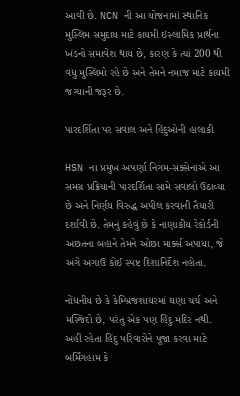આવી છે. NCN ની આ યોજનામાં સ્થાનિક મુસ્લિમ સમુદાય માટે કાયમી ઇસ્લામિક પ્રાર્થના ખંડનો સમાવેશ થાય છે, કારણ કે ત્યાં 200 થી વધુ મુસ્લિમો રહે છે અને તેમને નમાજ માટે કાયમી જગ્યાની જરૂર છે.

પારદર્શિતા પર સવાલ અને હિંદુઓની હાલાકી

HSN ના પ્રમુખ અપર્ણા નિગમ-સક્સેનાએ આ સમગ્ર પ્રક્રિયાની પારદર્શિતા સામે સવાલો ઉઠાવ્યા છે અને નિર્ણય વિરુદ્ધ અપીલ કરવાની તૈયારી દર્શાવી છે. તેમનું કહેવું છે કે નાણાકીય રેકોર્ડની અછતના બહાને તેમને ઓછા માર્ક્સ અપાયા, જે અંગે અગાઉ કોઈ સ્પષ્ટ દિશાનિર્દેશ નહોતા.

નોંધનીય છે કે કેમ્બ્રિજશાયરમાં ઘણા ચર્ચ અને મસ્જિદો છે, પરંતુ એક પણ હિંદુ મંદિર નથી. અહીં રહેતા હિંદુ પરિવારોને પૂજા કરવા માટે બર્મિંગહામ કે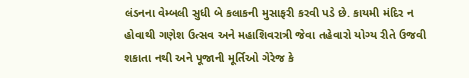લંડનના વેમ્બલી સુધી બે કલાકની મુસાફરી કરવી પડે છે. કાયમી મંદિર ન હોવાથી ગણેશ ઉત્સવ અને મહાશિવરાત્રી જેવા તહેવારો યોગ્ય રીતે ઉજવી શકાતા નથી અને પૂજાની મૂર્તિઓ ગેરેજ કે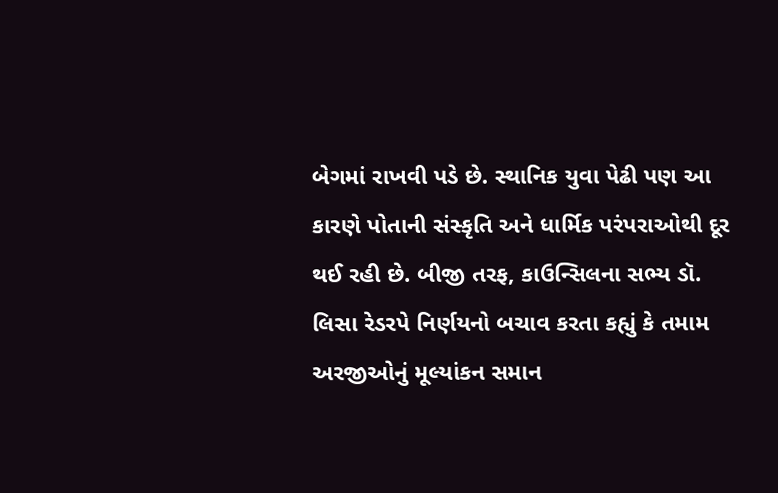બેગમાં રાખવી પડે છે. સ્થાનિક યુવા પેઢી પણ આ કારણે પોતાની સંસ્કૃતિ અને ધાર્મિક પરંપરાઓથી દૂર થઈ રહી છે. બીજી તરફ, કાઉન્સિલના સભ્ય ડૉ. લિસા રેડરપે નિર્ણયનો બચાવ કરતા કહ્યું કે તમામ અરજીઓનું મૂલ્યાંકન સમાન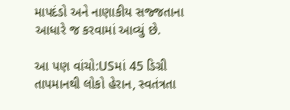માપદંડો અને નાણાકીય સજ્જતાના આધારે જ કરવામાં આવ્યું છે.

આ પણ વાંચો:USમાં 45 ડિગ્રી તાપમાનથી લોકો હેરાન, સ્વતંત્રતા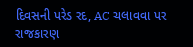દિવસની પરેડ રદ, AC ચલાવવા પર રાજકારણ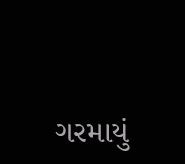ગરમાયું